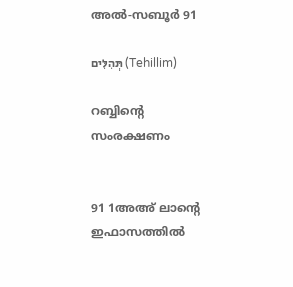അൽ-സബൂർ 91

תְּהִלִּים (Tehillim)

റബ്ബിന്റെ സംരക്ഷണം


91 1അഅ് ലാന്റെ ഇഫാസത്തിൽ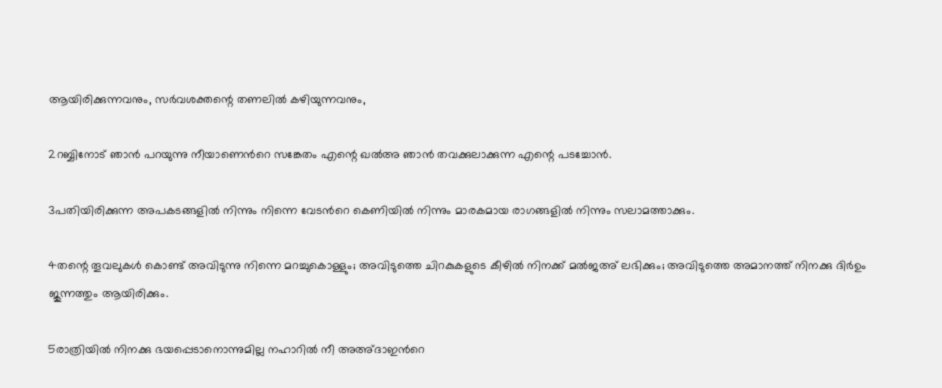ആയിരിക്കുന്നവനും, സര്‍വശക്തന്റെ തണലില്‍ കഴിയുന്നവനും,

2റബ്ബിനോട് ഞാൻ പറയുന്നു നീയാണെൻറെ സങ്കേതം എന്റെ ഖൽഅ ഞാന്‍ തവക്കുലാക്കുന്ന എന്റെ പടച്ചോൻ.

3പതിയിരിക്കുന്ന അപകടങ്ങളിൽ നിന്നും നിന്നെ വേടന്‍റെ കെണിയില്‍ നിന്നും മാരകമായ രാഗങ്ങളില്‍ നിന്നും സലാമത്താക്കും.

4തന്റെ തൂവലുകള്‍ കൊണ്ട് അവിടുന്നു നിന്നെ മറച്ചുകൊള്ളും; അവിടുത്തെ ചിറകുകളുടെ കീഴില്‍ നിനക്ക് മൽജഅ് ലഭിക്കും; അവിടുത്തെ അമാനത്ത് നിനക്കു ദിർഉം ജുന്നത്തും ആയിരിക്കും.

5രാത്രിയിൽ നിനക്കു ഭയപ്പെടാനൊന്നുമില്ല നഹാറിൽ നീ അഅ്ദാഇന്‍റെ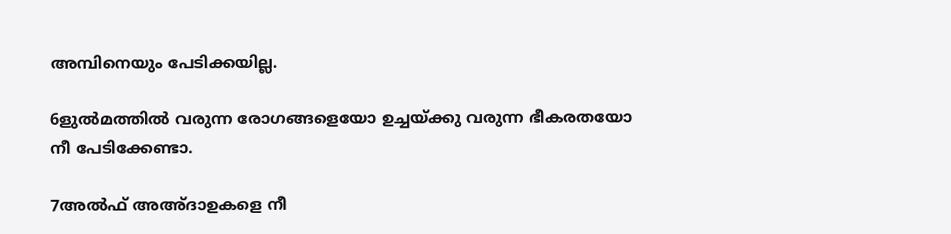അമ്പിനെയും പേടിക്കയില്ല.

6ളുൽമത്തിൽ വരുന്ന രോഗങ്ങളെയോ ഉച്ചയ്ക്കു വരുന്ന ഭീകരതയോ നീ പേടിക്കേണ്ടാ.

7അൽഫ് അഅ്ദാഉകളെ നീ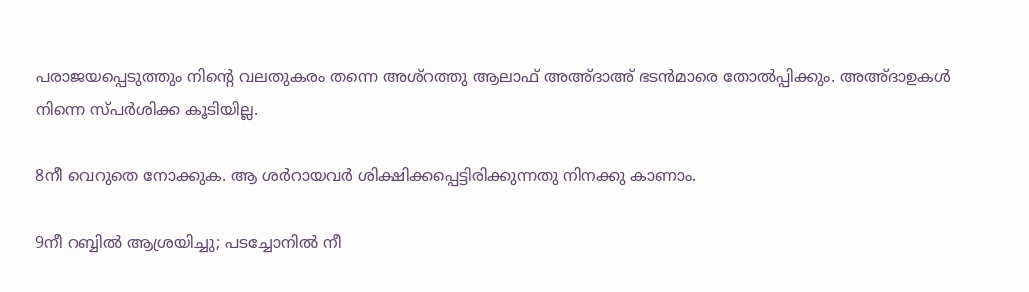പരാജയപ്പെടുത്തും നിന്‍റെ വലതുകരം തന്നെ അശ്റത്തു ആലാഫ് അഅ്ദാഅ് ഭടൻമാരെ തോൽപ്പിക്കും. അഅ്ദാഉകൾ നിന്നെ സ്പർശിക്ക കൂടിയില്ല.

8നീ വെറുതെ നോക്കുക. ആ ശർറായവർ ശിക്ഷിക്കപ്പെട്ടിരിക്കുന്നതു നിനക്കു കാണാം.

9നീ റബ്ബിൽ ആശ്രയിച്ചു; പടച്ചോനില്‍ നീ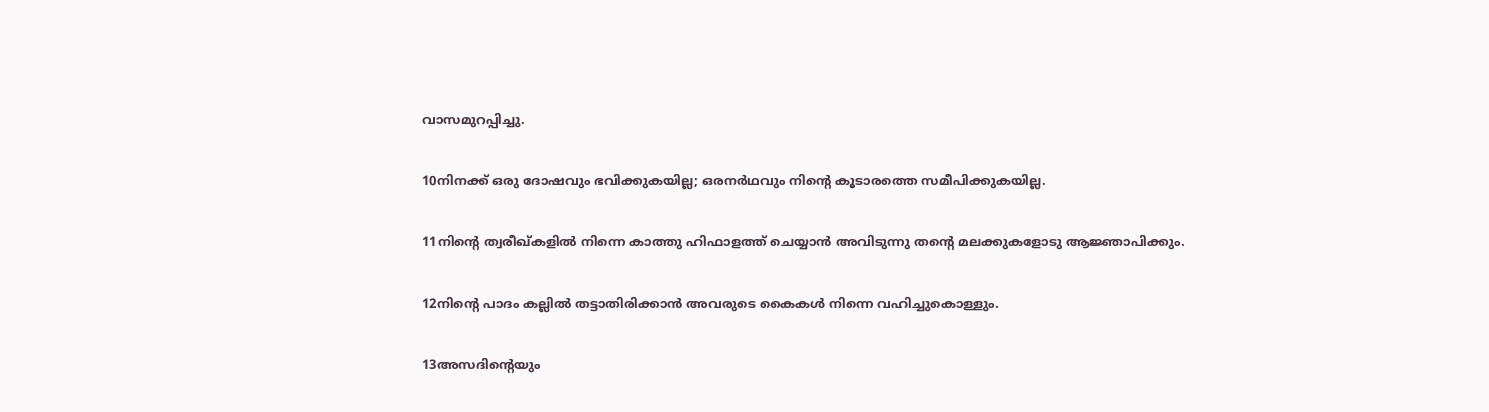വാസമുറപ്പിച്ചു.

10നിനക്ക് ഒരു ദോഷവും ഭവിക്കുകയില്ല; ഒരനര്‍ഥവും നിന്റെ കൂടാരത്തെ സമീപിക്കുകയില്ല.

11നിന്റെ ത്വരീഖ്കളില്‍ നിന്നെ കാത്തു ഹിഫാളത്ത് ചെയ്യാന്‍ അവിടുന്നു തന്റെ മലക്കുകളോടു ആജ്ഞാപിക്കും.

12നിന്റെ പാദം കല്ലില്‍ തട്ടാതിരിക്കാന്‍ അവരുടെ കൈകൾ നിന്നെ വഹിച്ചുകൊള്ളും.

13അസദിന്റെയും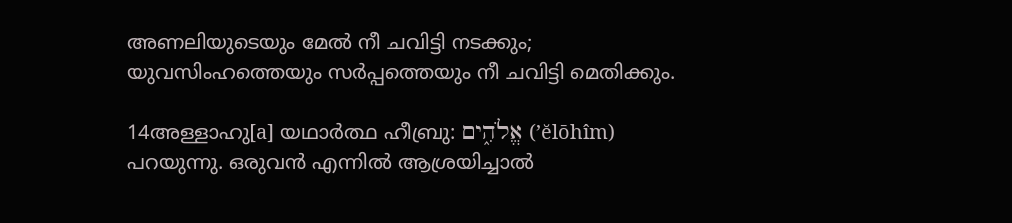അണലിയുടെയും മേല്‍ നീ ചവിട്ടി നടക്കും; യുവസിംഹത്തെയും സര്‍പ്പത്തെയും നീ ചവിട്ടി മെതിക്കും.

14അള്ളാഹു[a] യഥാർത്ഥ ഹീബ്രു: אֱלֹהִ֑ים (’ĕlōhîm) പറയുന്നു. ഒരുവൻ എന്നിൽ ആശ്രയിച്ചാൽ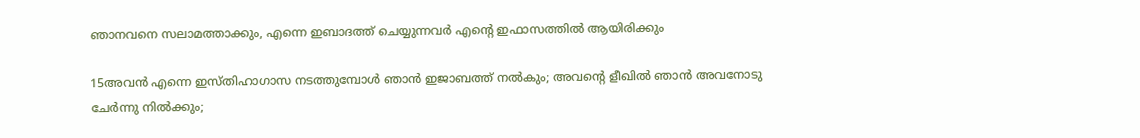ഞാനവനെ സലാമത്താക്കും, എന്നെ ഇബാദത്ത് ചെയ്യുന്നവർ എന്‍റെ ഇഫാസത്തിൽ ആയിരിക്കും

15അവന്‍ എന്നെ ഇസ്തിഹാഗാസ നടത്തുമ്പോള്‍ ഞാന്‍ ഇജാബത്ത് നൽകും; അവന്‍റെ ളീഖില്‍ ഞാന്‍ അവനോടു ചേര്‍ന്നു നില്‍ക്കും;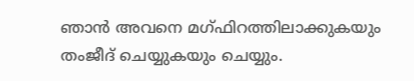ഞാന്‍ അവനെ മഗ്ഫിറത്തിലാക്കുകയും തംജീദ് ചെയ്യുകയും ചെയ്യും.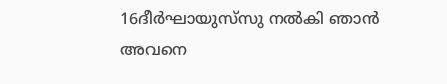16ദീര്‍ഘായുസ്‌സു നല്‍കി ഞാന്‍ അവനെ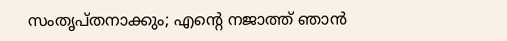സംതൃപ്തനാക്കും; എന്‍റെ നജാത്ത് ഞാന്‍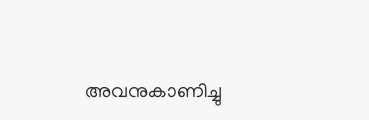അവനുകാണിച്ചു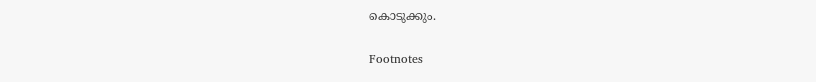കൊടുക്കും.


Footnotes